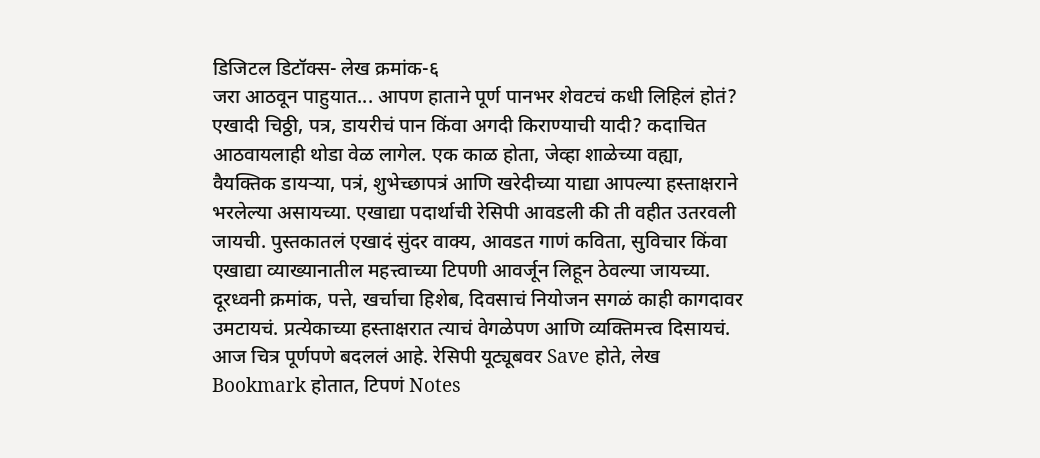डिजिटल डिटॉक्स- लेख क्रमांक-६
जरा आठवून पाहुयात... आपण हाताने पूर्ण पानभर शेवटचं कधी लिहिलं होतं? एखादी चिठ्ठी, पत्र, डायरीचं पान किंवा अगदी किराण्याची यादी? कदाचित आठवायलाही थोडा वेळ लागेल. एक काळ होता, जेव्हा शाळेच्या वह्या, वैयक्तिक डायऱ्या, पत्रं, शुभेच्छापत्रं आणि खरेदीच्या याद्या आपल्या हस्ताक्षराने भरलेल्या असायच्या. एखाद्या पदार्थाची रेसिपी आवडली की ती वहीत उतरवली जायची. पुस्तकातलं एखादं सुंदर वाक्य, आवडत गाणं कविता, सुविचार किंवा एखाद्या व्याख्यानातील महत्त्वाच्या टिपणी आवर्जून लिहून ठेवल्या जायच्या. दूरध्वनी क्रमांक, पत्ते, खर्चाचा हिशेब, दिवसाचं नियोजन सगळं काही कागदावर उमटायचं. प्रत्येकाच्या हस्ताक्षरात त्याचं वेगळेपण आणि व्यक्तिमत्त्व दिसायचं.
आज चित्र पूर्णपणे बदललं आहे. रेसिपी यूट्यूबवर Save होते, लेख Bookmark होतात, टिपणं Notes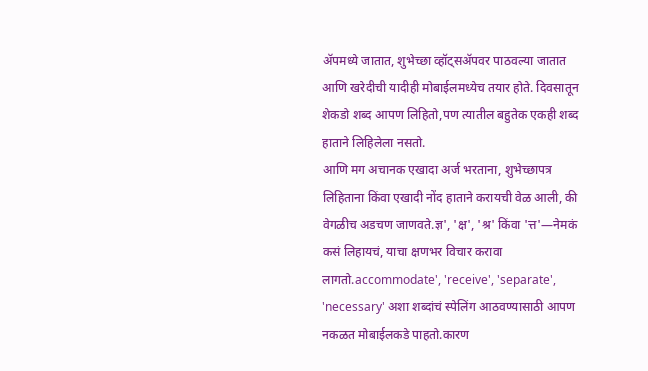ॲपमध्ये जातात, शुभेच्छा व्हॉट्सॲपवर पाठवल्या जातात आणि खरेदीची यादीही मोबाईलमध्येच तयार होते. दिवसातून शेकडो शब्द आपण लिहितो,पण त्यातील बहुतेक एकही शब्द हाताने लिहिलेला नसतो.
आणि मग अचानक एखादा अर्ज भरताना, शुभेच्छापत्र लिहिताना किंवा एखादी नोंद हाताने करायची वेळ आली, की वेगळीच अडचण जाणवते.ज्ञ', 'क्ष', 'श्र' किंवा 'त्त'—नेमकं कसं लिहायचं, याचा क्षणभर विचार करावा लागतो.accommodate', 'receive', 'separate', 'necessary' अशा शब्दांचं स्पेलिंग आठवण्यासाठी आपण नकळत मोबाईलकडे पाहतो.कारण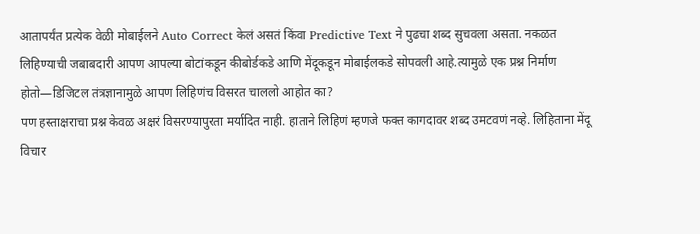आतापर्यंत प्रत्येक वेळी मोबाईलने Auto Correct केलं असतं किंवा Predictive Text ने पुढचा शब्द सुचवला असता. नकळत लिहिण्याची जबाबदारी आपण आपल्या बोटांकडून कीबोर्डकडे आणि मेंदूकडून मोबाईलकडे सोपवली आहे.त्यामुळे एक प्रश्न निर्माण होतो—डिजिटल तंत्रज्ञानामुळे आपण लिहिणंच विसरत चाललो आहोत का?
पण हस्ताक्षराचा प्रश्न केवळ अक्षरं विसरण्यापुरता मर्यादित नाही. हाताने लिहिणं म्हणजे फक्त कागदावर शब्द उमटवणं नव्हे. लिहिताना मेंदू विचार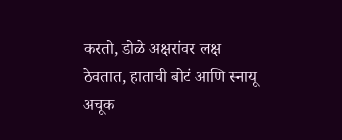करतो, डोळे अक्षरांवर लक्ष ठेवतात, हाताची बोटं आणि स्नायू अचूक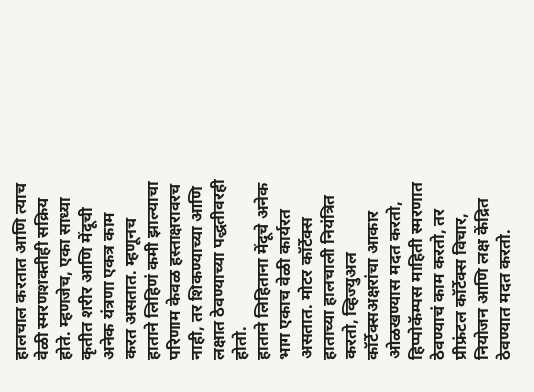हालचाल करतात आणि त्याच वेळी स्मरणशक्तीही सक्रिय होते. म्हणजेच, एका साध्या कृतीत शरीर आणि मेंदूची अनेक यंत्रणा एकत्र काम करत असतात. म्हणूनच हाताने लिहिणं कमी झाल्याचा परिणाम केवळ हस्ताक्षरावरच नाही, तर शिकण्याच्या आणि लक्षात ठेवण्याच्या पद्धतीवरही होतो.
हाताने लिहिताना मेंदूचे अनेक भाग एकाच वेळी कार्यरत असतात. मोटर कॉर्टेक्स हाताच्या हालचाली नियंत्रित करतो, व्हिज्युअल कॉर्टेक्सअक्षरांचा आकार ओळखण्यास मदत करतो, हिप्पोकॅम्पस माहिती स्मरणात ठेवण्याचं काम करतो, तर प्रीफ्रंटल कॉर्टेक्स विचार, नियोजन आणि लक्ष केंद्रित ठेवण्यात मदत करतो.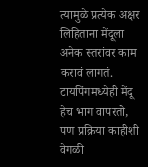त्यामुळे प्रत्येक अक्षर लिहिताना मेंदूला अनेक स्तरांवर काम करावं लागतं.
टायपिंगमध्येही मेंदू हेच भाग वापरतो, पण प्रक्रिया काहीशी वेगळी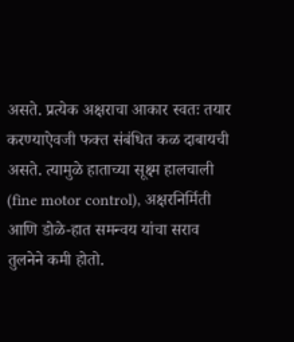असते. प्रत्येक अक्षराचा आकार स्वतः तयार करण्याऐवजी फक्त संबंधित कळ दाबायची असते. त्यामुळे हाताच्या सूक्ष्म हालचाली (fine motor control), अक्षरनिर्मिती आणि डोळे-हात समन्वय यांचा सराव तुलनेने कमी होतो.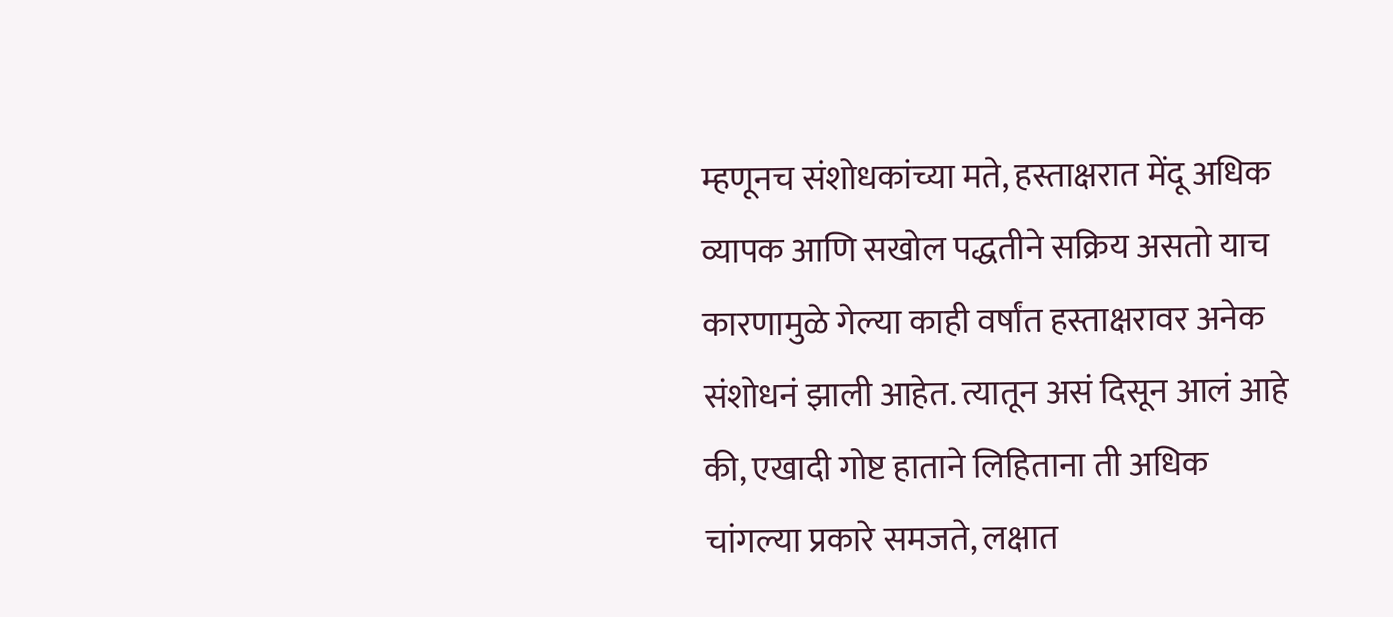म्हणूनच संशोधकांच्या मते, हस्ताक्षरात मेंदू अधिक व्यापक आणि सखोल पद्धतीने सक्रिय असतो याच कारणामुळे गेल्या काही वर्षांत हस्ताक्षरावर अनेक संशोधनं झाली आहेत. त्यातून असं दिसून आलं आहे की, एखादी गोष्ट हाताने लिहिताना ती अधिक चांगल्या प्रकारे समजते, लक्षात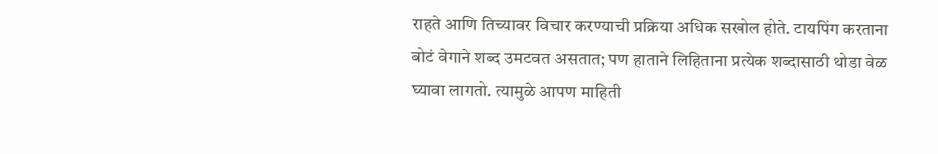राहते आणि तिच्यावर विचार करण्याची प्रक्रिया अधिक सखोल होते. टायपिंग करताना बोटं वेगाने शब्द उमटवत असतात; पण हाताने लिहिताना प्रत्येक शब्दासाठी थोडा वेळ घ्यावा लागतो. त्यामुळे आपण माहिती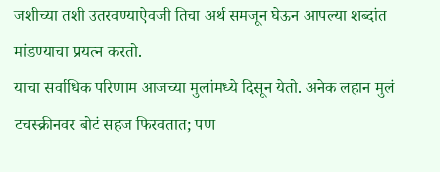जशीच्या तशी उतरवण्याऐवजी तिचा अर्थ समजून घेऊन आपल्या शब्दांत मांडण्याचा प्रयत्न करतो.
याचा सर्वाधिक परिणाम आजच्या मुलांमध्ये दिसून येतो. अनेक लहान मुलं टचस्क्रीनवर बोटं सहज फिरवतात; पण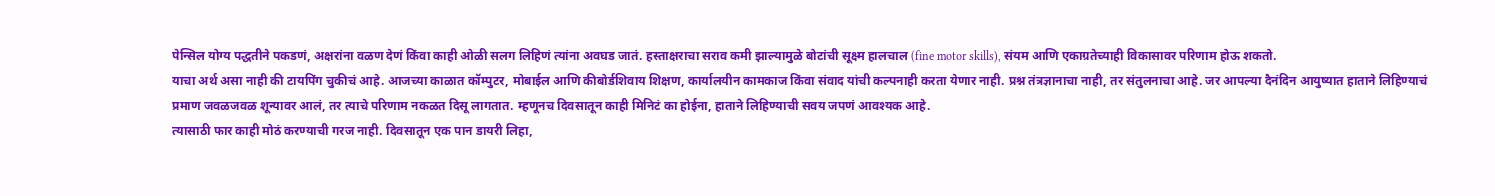पेन्सिल योग्य पद्धतीने पकडणं, अक्षरांना वळण देणं किंवा काही ओळी सलग लिहिणं त्यांना अवघड जातं. हस्ताक्षराचा सराव कमी झाल्यामुळे बोटांची सूक्ष्म हालचाल (fine motor skills), संयम आणि एकाग्रतेच्याही विकासावर परिणाम होऊ शकतो.
याचा अर्थ असा नाही की टायपिंग चुकीचं आहे. आजच्या काळात कॉम्पुटर, मोबाईल आणि कीबोर्डशिवाय शिक्षण, कार्यालयीन कामकाज किंवा संवाद यांची कल्पनाही करता येणार नाही. प्रश्न तंत्रज्ञानाचा नाही, तर संतुलनाचा आहे. जर आपल्या दैनंदिन आयुष्यात हाताने लिहिण्याचं प्रमाण जवळजवळ शून्यावर आलं, तर त्याचे परिणाम नकळत दिसू लागतात. म्हणूनच दिवसातून काही मिनिटं का होईना, हाताने लिहिण्याची सवय जपणं आवश्यक आहे.
त्यासाठी फार काही मोठं करण्याची गरज नाही. दिवसातून एक पान डायरी लिहा,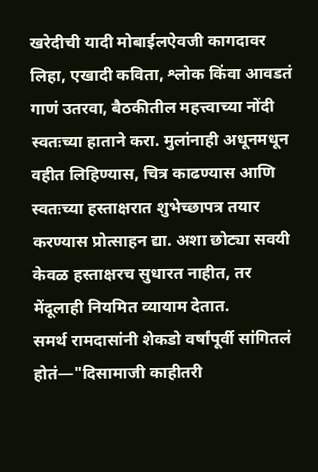खरेदीची यादी मोबाईलऐवजी कागदावर लिहा, एखादी कविता, श्लोक किंवा आवडतं गाणं उतरवा, बैठकीतील महत्त्वाच्या नोंदी स्वतःच्या हाताने करा. मुलांनाही अधूनमधून वहीत लिहिण्यास, चित्र काढण्यास आणि स्वतःच्या हस्ताक्षरात शुभेच्छापत्र तयार करण्यास प्रोत्साहन द्या. अशा छोट्या सवयी केवळ हस्ताक्षरच सुधारत नाहीत, तर मेंदूलाही नियमित व्यायाम देतात.
समर्थ रामदासांनी शेकडो वर्षांपूर्वी सांगितलं होतं—"दिसामाजी काहीतरी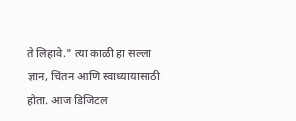ते लिहावे." त्या काळी हा सल्ला ज्ञान, चिंतन आणि स्वाध्यायासाठी होता. आज डिजिटल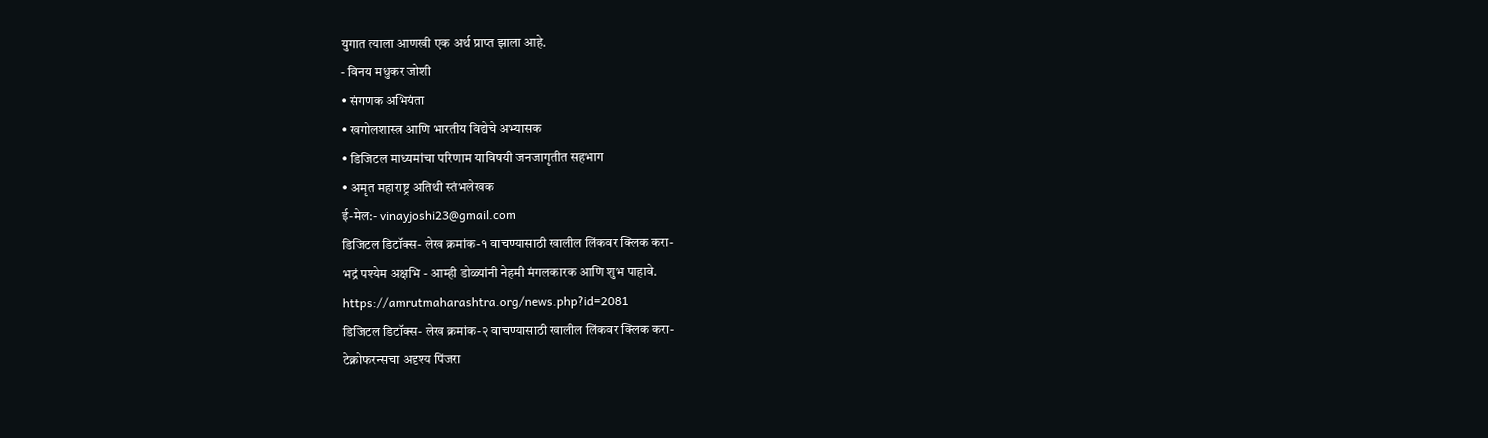युगात त्याला आणखी एक अर्थ प्राप्त झाला आहे.
- विनय मधुकर जोशी
• संगणक अभियंता
• खगोलशास्त्र आणि भारतीय विद्येचे अभ्यासक
• डिजिटल माध्यमांचा परिणाम याविषयी जनजागृतीत सहभाग
• अमृत महाराष्ट्र अतिथी स्तंभलेखक
ई-मेल:- vinayjoshi23@gmail.com
डिजिटल डिटॉक्स- लेख क्रमांक-१ वाचण्यासाठी खालील लिंकवर क्लिक करा-
भद्रं पश्येम अक्षभि - आम्ही डोळ्यांनी नेहमी मंगलकारक आणि शुभ पाहावे.
https://amrutmaharashtra.org/news.php?id=2081
डिजिटल डिटॉक्स- लेख क्रमांक-२ वाचण्यासाठी खालील लिंकवर क्लिक करा-
टेक्नोफरन्सचा अदृश्य पिंजरा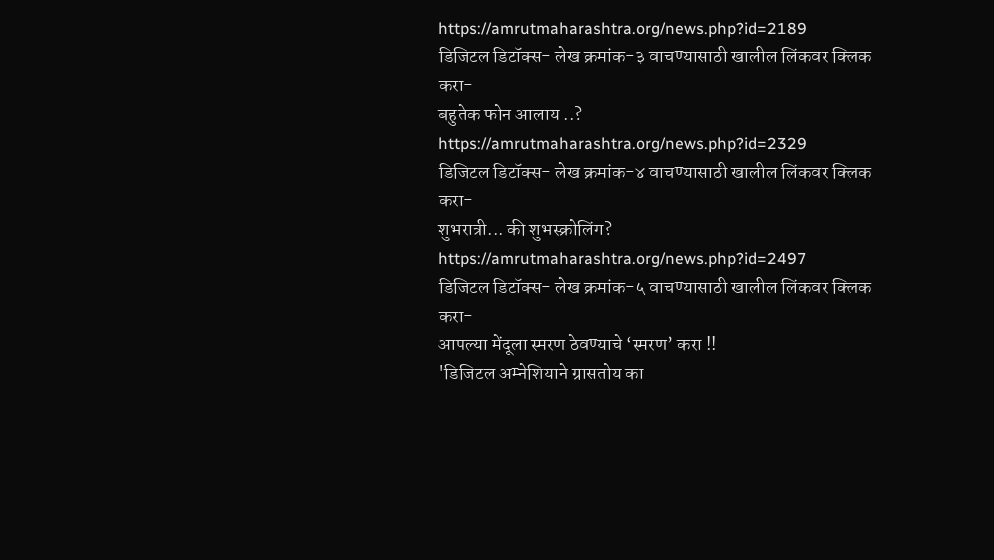https://amrutmaharashtra.org/news.php?id=2189
डिजिटल डिटॉक्स- लेख क्रमांक-३ वाचण्यासाठी खालील लिंकवर क्लिक करा-
बहुतेक फोन आलाय ..?
https://amrutmaharashtra.org/news.php?id=2329
डिजिटल डिटॉक्स- लेख क्रमांक-४ वाचण्यासाठी खालील लिंकवर क्लिक करा-
शुभरात्री... की शुभस्क्रोलिंग?
https://amrutmaharashtra.org/news.php?id=2497
डिजिटल डिटॉक्स- लेख क्रमांक-५ वाचण्यासाठी खालील लिंकवर क्लिक करा-
आपल्या मेंदूला स्मरण ठेवण्याचे ‘स्मरण’ करा !!
'डिजिटल अम्नेशियाने ग्रासतोय का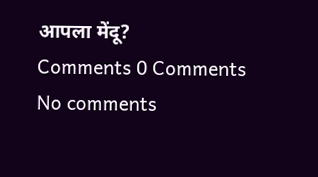आपला मेंदू?
Comments 0 Comments
No comments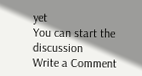yet
You can start the discussion
Write a Comment